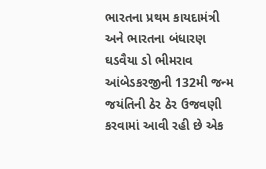ભારતના પ્રથમ કાયદામંત્રી અને ભારતના બંધારણ ઘડવૈયા ડો ભીમરાવ આંબેડકરજીની 132મી જન્મ જયંતિની ઠેર ઠેર ઉજવણી કરવામાં આવી રહી છે એક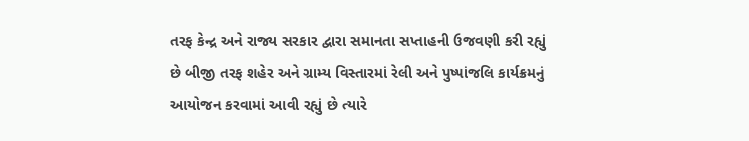તરફ કેન્દ્ર અને રાજ્ય સરકાર દ્વારા સમાનતા સપ્તાહની ઉજવણી કરી રહ્યું છે બીજી તરફ શહેર અને ગ્રામ્ય વિસ્તારમાં રેલી અને પુષ્પાંજલિ કાર્યક્રમનું આયોજન કરવામાં આવી રહ્યું છે ત્યારે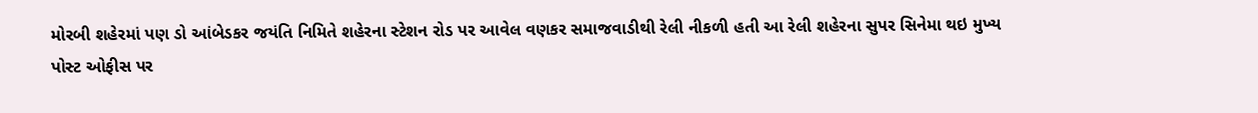મોરબી શહેરમાં પણ ડો આંબેડકર જયંતિ નિમિતે શહેરના સ્ટેશન રોડ પર આવેલ વણકર સમાજવાડીથી રેલી નીકળી હતી આ રેલી શહેરના સુપર સિનેમા થઇ મુખ્ય પોસ્ટ ઓફીસ પર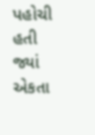પહોચી હતી જ્યાં એકતા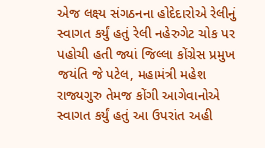એજ લક્ષ્ય સંગઠનના હોદેદારોએ રેલીનું સ્વાગત કર્યું હતું રેલી નહેરુગેટ ચોક પર પહોચી હતી જ્યાં જિલ્લા કોંગ્રેસ પ્રમુખ જયંતિ જે પટેલ, મહામંત્રી મહેશ રાજ્યગુરુ તેમજ કોંગી આગેવાનોએ સ્વાગત કર્યું હતું આ ઉપરાંત અહી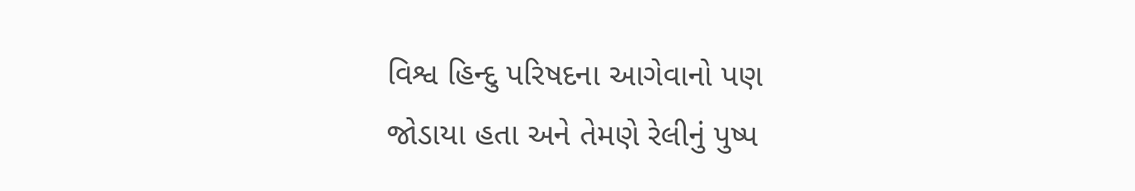વિશ્વ હિન્દુ પરિષદના આગેવાનો પણ જોડાયા હતા અને તેમણે રેલીનું પુષ્પ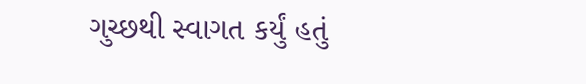ગુચ્છથી સ્વાગત કર્યું હતું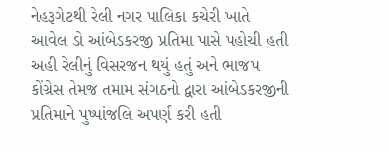નેહરૂગેટથી રેલી નગર પાલિકા કચેરી ખાતે આવેલ ડો આંબેડકરજી પ્રતિમા પાસે પહોચી હતી અહી રેલીનું વિસરજન થયું હતું અને ભાજપ કોંગ્રેસ તેમજ તમામ સંગઠનો દ્વારા આંબેડકરજીની પ્રતિમાને પુષ્પાંજલિ અપર્ણ કરી હતી